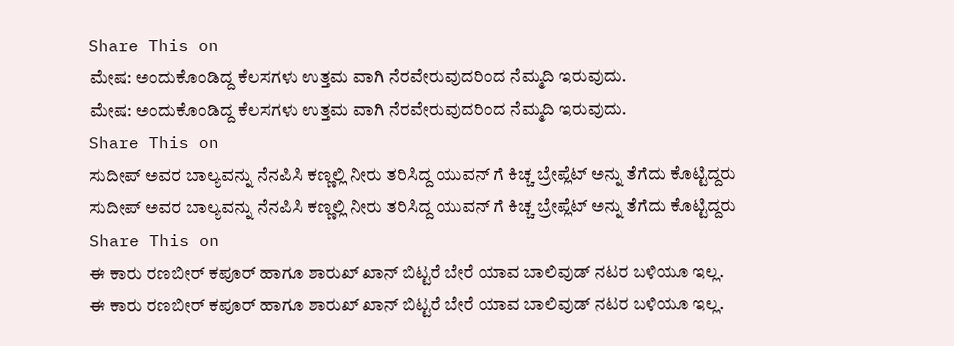Share This on
ಮೇಷ: ಅಂದುಕೊಂಡಿದ್ದ ಕೆಲಸಗಳು ಉತ್ತಮ ವಾಗಿ ನೆರವೇರುವುದರಿಂದ ನೆಮ್ಮದಿ ಇರುವುದು.
ಮೇಷ: ಅಂದುಕೊಂಡಿದ್ದ ಕೆಲಸಗಳು ಉತ್ತಮ ವಾಗಿ ನೆರವೇರುವುದರಿಂದ ನೆಮ್ಮದಿ ಇರುವುದು.
Share This on
ಸುದೀಪ್‌ ಅವರ ಬಾಲ್ಯವನ್ನು ನೆನಪಿಸಿ ಕಣ್ಣಲ್ಲಿ ನೀರು ತರಿಸಿದ್ದ ಯುವನ್ ಗೆ ಕಿಚ್ಚ ಬ್ರೇಪ್ಲೆಟ್ ಅನ್ನು ತೆಗೆದು ಕೊಟ್ಟಿದ್ದರು
ಸುದೀಪ್‌ ಅವರ ಬಾಲ್ಯವನ್ನು ನೆನಪಿಸಿ ಕಣ್ಣಲ್ಲಿ ನೀರು ತರಿಸಿದ್ದ ಯುವನ್ ಗೆ ಕಿಚ್ಚ ಬ್ರೇಪ್ಲೆಟ್ ಅನ್ನು ತೆಗೆದು ಕೊಟ್ಟಿದ್ದರು
Share This on
ಈ ಕಾರು ರಣಬೀರ್ ಕಪೂರ್ ಹಾಗೂ ಶಾರುಖ್ ಖಾನ್ ಬಿಟ್ಟರೆ ಬೇರೆ ಯಾವ ಬಾಲಿವುಡ್ ನಟರ ಬಳಿಯೂ ಇಲ್ಲ.
ಈ ಕಾರು ರಣಬೀರ್ ಕಪೂರ್ ಹಾಗೂ ಶಾರುಖ್ ಖಾನ್ ಬಿಟ್ಟರೆ ಬೇರೆ ಯಾವ ಬಾಲಿವುಡ್ ನಟರ ಬಳಿಯೂ ಇಲ್ಲ.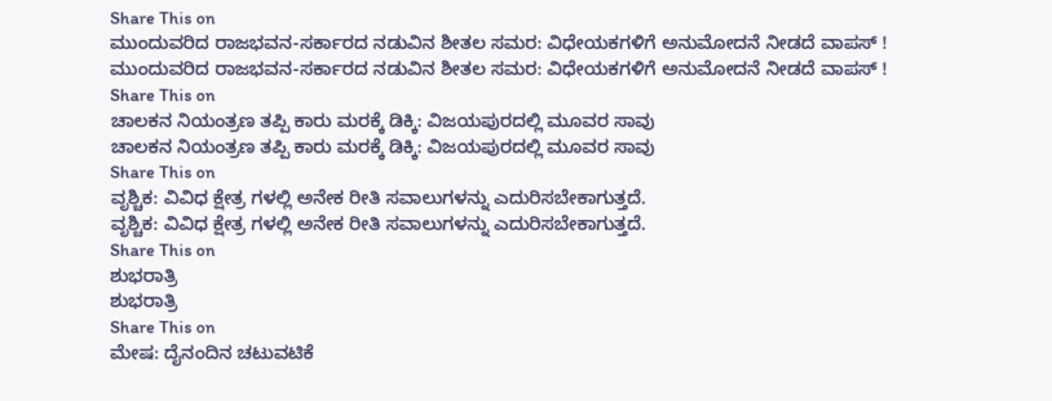Share This on
ಮುಂದುವರಿದ ರಾಜಭವನ-ಸರ್ಕಾರದ ನಡುವಿನ ಶೀತಲ ಸಮರ: ವಿಧೇಯಕಗಳಿಗೆ ಅನುಮೋದನೆ ನೀಡದೆ ವಾಪಸ್ !
ಮುಂದುವರಿದ ರಾಜಭವನ-ಸರ್ಕಾರದ ನಡುವಿನ ಶೀತಲ ಸಮರ: ವಿಧೇಯಕಗಳಿಗೆ ಅನುಮೋದನೆ ನೀಡದೆ ವಾಪಸ್ !
Share This on
ಚಾಲಕನ ನಿಯಂತ್ರಣ ತಪ್ಪಿ ಕಾರು ಮರಕ್ಕೆ ಡಿಕ್ಕಿ: ವಿಜಯಪುರದಲ್ಲಿ ಮೂವರ ಸಾವು
ಚಾಲಕನ ನಿಯಂತ್ರಣ ತಪ್ಪಿ ಕಾರು ಮರಕ್ಕೆ ಡಿಕ್ಕಿ: ವಿಜಯಪುರದಲ್ಲಿ ಮೂವರ ಸಾವು
Share This on
ವೃಶ್ಚಿಕ: ವಿವಿಧ ಕ್ಷೇತ್ರ ಗಳಲ್ಲಿ ಅನೇಕ ರೀತಿ ಸವಾಲುಗಳನ್ನು ಎದುರಿಸಬೇಕಾಗುತ್ತದೆ.
ವೃಶ್ಚಿಕ: ವಿವಿಧ ಕ್ಷೇತ್ರ ಗಳಲ್ಲಿ ಅನೇಕ ರೀತಿ ಸವಾಲುಗಳನ್ನು ಎದುರಿಸಬೇಕಾಗುತ್ತದೆ.
Share This on
ಶುಭರಾತ್ರಿ
ಶುಭರಾತ್ರಿ
Share This on
ಮೇಷ: ದೈನಂದಿನ ಚಟುವಟಿಕೆ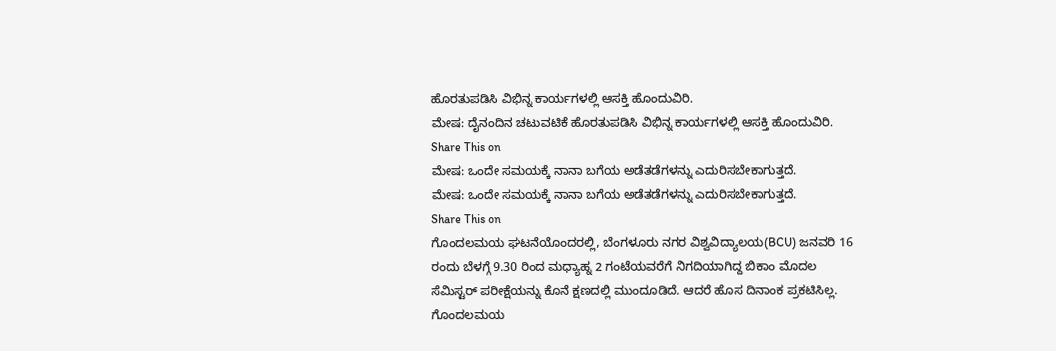ಹೊರತುಪಡಿಸಿ ವಿಭಿನ್ನ ಕಾರ್ಯಗಳಲ್ಲಿ ಆಸಕ್ತಿ ಹೊಂದುವಿರಿ.
ಮೇಷ: ದೈನಂದಿನ ಚಟುವಟಿಕೆ ಹೊರತುಪಡಿಸಿ ವಿಭಿನ್ನ ಕಾರ್ಯಗಳಲ್ಲಿ ಆಸಕ್ತಿ ಹೊಂದುವಿರಿ.
Share This on
ಮೇಷ: ಒಂದೇ ಸಮಯಕ್ಕೆ ನಾನಾ ಬಗೆಯ ಅಡೆತಡೆಗಳನ್ನು ಎದುರಿಸಬೇಕಾಗುತ್ತದೆ.
ಮೇಷ: ಒಂದೇ ಸಮಯಕ್ಕೆ ನಾನಾ ಬಗೆಯ ಅಡೆತಡೆಗಳನ್ನು ಎದುರಿಸಬೇಕಾಗುತ್ತದೆ.
Share This on
ಗೊಂದಲಮಯ ಘಟನೆಯೊಂದರಲ್ಲಿ, ಬೆಂಗಳೂರು ನಗರ ವಿಶ್ವವಿದ್ಯಾಲಯ(BCU) ಜನವರಿ 16 ರಂದು ಬೆಳಗ್ಗೆ 9.30 ರಿಂದ ಮಧ್ಯಾಹ್ನ 2 ಗಂಟೆಯವರೆಗೆ ನಿಗದಿಯಾಗಿದ್ದ ಬಿಕಾಂ ಮೊದಲ ಸೆಮಿಸ್ಟರ್ ಪರೀಕ್ಷೆಯನ್ನು ಕೊನೆ ಕ್ಷಣದಲ್ಲಿ ಮುಂದೂಡಿದೆ. ಆದರೆ ಹೊಸ ದಿನಾಂಕ ಪ್ರಕಟಿಸಿಲ್ಲ.
ಗೊಂದಲಮಯ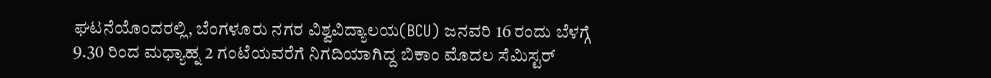ಘಟನೆಯೊಂದರಲ್ಲಿ, ಬೆಂಗಳೂರು ನಗರ ವಿಶ್ವವಿದ್ಯಾಲಯ(BCU) ಜನವರಿ 16 ರಂದು ಬೆಳಗ್ಗೆ 9.30 ರಿಂದ ಮಧ್ಯಾಹ್ನ 2 ಗಂಟೆಯವರೆಗೆ ನಿಗದಿಯಾಗಿದ್ದ ಬಿಕಾಂ ಮೊದಲ ಸೆಮಿಸ್ಟರ್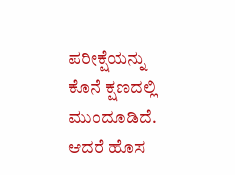ಪರೀಕ್ಷೆಯನ್ನು ಕೊನೆ ಕ್ಷಣದಲ್ಲಿ ಮುಂದೂಡಿದೆ. ಆದರೆ ಹೊಸ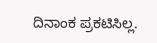ದಿನಾಂಕ ಪ್ರಕಟಿಸಿಲ್ಲ.